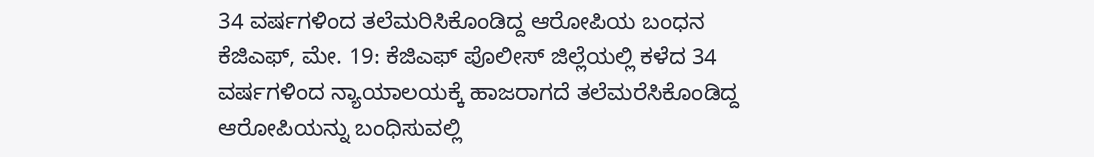34 ವರ್ಷಗಳಿಂದ ತಲೆಮರಿಸಿಕೊಂಡಿದ್ದ ಆರೋಪಿಯ ಬಂಧನ
ಕೆಜಿಎಫ್, ಮೇ. 19: ಕೆಜಿಎಫ್ ಪೊಲೀಸ್ ಜಿಲ್ಲೆಯಲ್ಲಿ ಕಳೆದ 34 ವರ್ಷಗಳಿಂದ ನ್ಯಾಯಾಲಯಕ್ಕೆ ಹಾಜರಾಗದೆ ತಲೆಮರೆಸಿಕೊಂಡಿದ್ದ ಆರೋಪಿಯನ್ನು ಬಂಧಿಸುವಲ್ಲಿ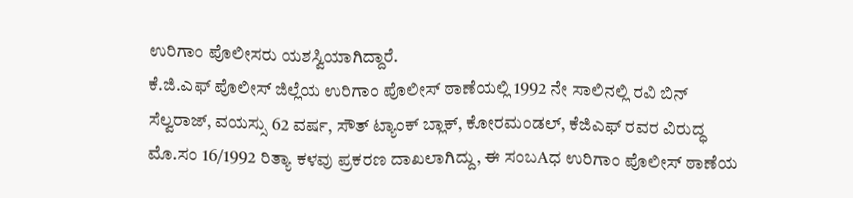ಉರಿಗಾಂ ಪೊಲೀಸರು ಯಶಸ್ವಿಯಾಗಿದ್ದಾರೆ.
ಕೆ.ಜಿ.ಎಫ್ ಪೊಲೀಸ್ ಜಿಲ್ಲೆಯ ಉರಿಗಾಂ ಪೊಲೀಸ್ ಠಾಣೆಯಲ್ಲಿ 1992 ನೇ ಸಾಲಿನಲ್ಲಿ ರವಿ ಬಿನ್ ಸೆಲ್ವರಾಜ್, ವಯಸ್ಸು 62 ವರ್ಷ, ಸೌತ್ ಟ್ಯಾಂಕ್ ಬ್ಲಾಕ್, ಕೋರಮಂಡಲ್, ಕೆಜಿಎಫ್ ರವರ ವಿರುದ್ಧ ಮೊ.ಸಂ 16/1992 ರಿತ್ಯಾ ಕಳವು ಪ್ರಕರಣ ದಾಖಲಾಗಿದ್ದು, ಈ ಸಂಬAಧ ಉರಿಗಾಂ ಪೊಲೀಸ್ ಠಾಣೆಯ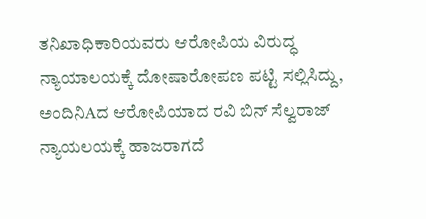ತನಿಖಾಧಿಕಾರಿಯವರು ಆರೋಪಿಯ ವಿರುದ್ಧ ನ್ಯಾಯಾಲಯಕ್ಕೆ ದೋಷಾರೋಪಣ ಪಟ್ಟಿ ಸಲ್ಲಿಸಿದ್ದು, ಅಂದಿನಿAದ ಆರೋಪಿಯಾದ ರವಿ ಬಿನ್ ಸೆಲ್ವರಾಜ್ ನ್ಯಾಯಲಯಕ್ಕೆ ಹಾಜರಾಗದೆ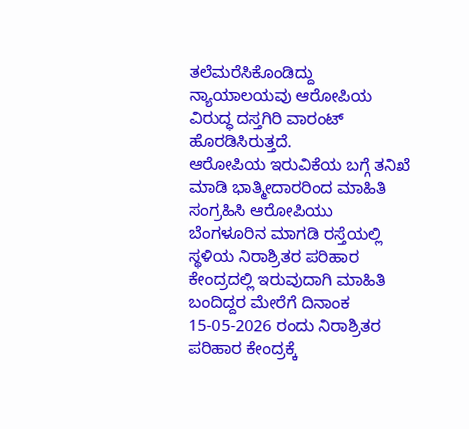ತಲೆಮರೆಸಿಕೊಂಡಿದ್ದು ನ್ಯಾಯಾಲಯವು ಆರೋಪಿಯ ವಿರುದ್ಧ ದಸ್ತಗಿರಿ ವಾರಂಟ್ ಹೊರಡಿಸಿರುತ್ತದೆ.
ಆರೋಪಿಯ ಇರುವಿಕೆಯ ಬಗ್ಗೆ ತನಿಖೆ ಮಾಡಿ ಭಾತ್ಮೀದಾರರಿಂದ ಮಾಹಿತಿ ಸಂಗ್ರಹಿಸಿ ಆರೋಪಿಯು ಬೆಂಗಳೂರಿನ ಮಾಗಡಿ ರಸ್ತೆಯಲ್ಲಿ ಸ್ಥಳಿಯ ನಿರಾಶ್ರಿತರ ಪರಿಹಾರ ಕೇಂದ್ರದಲ್ಲಿ ಇರುವುದಾಗಿ ಮಾಹಿತಿ ಬಂದಿದ್ದರ ಮೇರೆಗೆ ದಿನಾಂಕ 15-05-2026 ರಂದು ನಿರಾಶ್ರಿತರ ಪರಿಹಾರ ಕೇಂದ್ರಕ್ಕೆ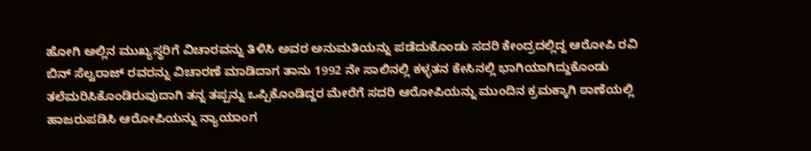ಹೋಗಿ ಅಲ್ಲಿನ ಮುಖ್ಯಸ್ಥರಿಗೆ ವಿಚಾರವನ್ನು ತಿಳಿಸಿ ಅವರ ಅನುಮತಿಯನ್ನು ಪಡೆದುಕೊಂಡು ಸದರಿ ಕೇಂದ್ರದಲ್ಲಿದ್ದ ಆರೋಪಿ ರವಿ ಬಿನ್ ಸೆಲ್ವರಾಜ್ ರವರನ್ನು ವಿಚಾರಣೆ ಮಾಡಿದಾಗ ತಾನು 1992 ನೇ ಸಾಲಿನಲ್ಲಿ ಕಳ್ಳತನ ಕೇಸಿನಲ್ಲಿ ಭಾಗಿಯಾಗಿದ್ದುಕೊಂಡು ತಲೆಮರಿಸಿಕೊಂಡಿರುವುದಾಗಿ ತನ್ನ ತಪ್ಪನ್ನು ಒಪ್ಪಿಕೊಂಡಿದ್ದರ ಮೇರೆಗೆ ಸದರಿ ಆರೋಪಿಯನ್ನು ಮುಂದಿನ ಕ್ರಮಕ್ಕಾಗಿ ಠಾಣೆಯಲ್ಲಿ ಹಾಜರುಪಡಿಸಿ ಆರೋಪಿಯನ್ನು ನ್ಯಾಯಾಂಗ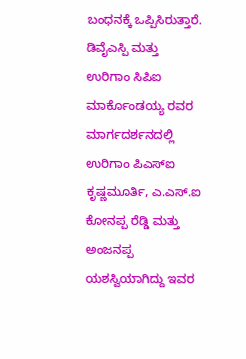ಬಂಧನಕ್ಕೆ ಒಪ್ಪಿಸಿರುತ್ತಾರೆ.
ಡಿವೈಎಸ್ಪಿ ಮತ್ತು ಉರಿಗಾಂ ಸಿಪಿಐ ಮಾರ್ಕೊಂಡಯ್ಯ ರವರ ಮಾರ್ಗದರ್ಶನದಲ್ಲಿ ಉರಿಗಾಂ ಪಿಎಸ್ಐ ಕೃಷ್ಣಮೂರ್ತಿ, ಎ.ಎಸ್.ಐ ಕೋನಪ್ಪ ರೆಡ್ಡಿ ಮತ್ತು ಅಂಜನಪ್ಪ ಯಶಸ್ವಿಯಾಗಿದ್ದು ಇವರ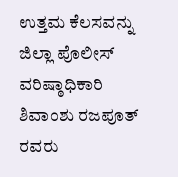ಉತ್ತಮ ಕೆಲಸವನ್ನು ಜಿಲ್ಲಾ ಪೊಲೀಸ್ ವರಿಷ್ಠಾಧಿಕಾರಿ ಶಿವಾಂಶು ರಜಪೂತ್ ರವರು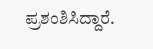ಪ್ರಶಂಶಿಸಿದ್ದಾರೆ.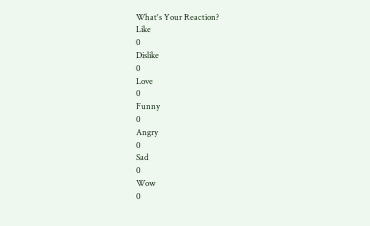What's Your Reaction?
Like
0
Dislike
0
Love
0
Funny
0
Angry
0
Sad
0
Wow
0